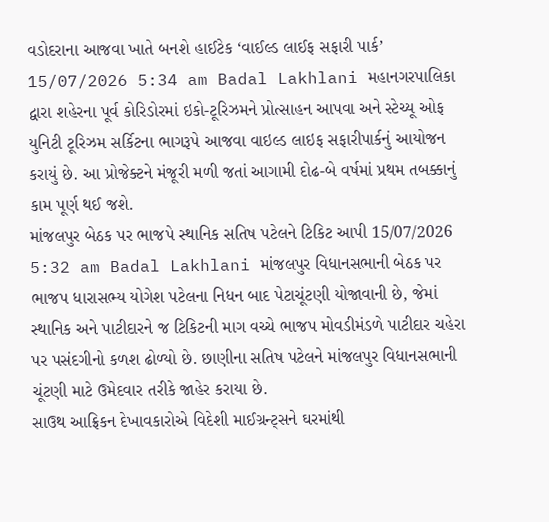વડોદરાના આજવા ખાતે બનશે હાઈટેક ‘વાઈલ્ડ લાઈફ સફારી પાર્ક’ 15/07/2026 5:34 am Badal Lakhlani મહાનગરપાલિકા દ્વારા શહેરના પૂર્વ કોરિડોરમાં ઇકો-ટૂરિઝમને પ્રોત્સાહન આપવા અને સ્ટેચ્યૂ ઓફ યુનિટી ટૂરિઝમ સર્કિટના ભાગરૂપે આજવા વાઇલ્ડ લાઇફ સફારીપાર્કનું આયોજન કરાયું છે. આ પ્રોજેક્ટને મંજૂરી મળી જતાં આગામી દોઢ-બે વર્ષમાં પ્રથમ તબક્કાનું કામ પૂર્ણ થઈ જશે.
માંજલપુર બેઠક પર ભાજપે સ્થાનિક સતિષ પટેલને ટિકિટ આપી 15/07/2026 5:32 am Badal Lakhlani માંજલપુર વિધાનસભાની બેઠક પર ભાજપ ધારાસભ્ય યોગેશ પટેલના નિધન બાદ પેટાચૂંટણી યોજાવાની છે, જેમાં સ્થાનિક અને પાટીદારને જ ટિકિટની માગ વચ્ચે ભાજપ મોવડીમંડળે પાટીદાર ચહેરા પર પસંદગીનો કળશ ઢોળ્યો છે. છાણીના સતિષ પટેલને માંજલપુર વિધાનસભાની ચૂંટણી માટે ઉમેદવાર તરીકે જાહેર કરાયા છે.
સાઉથ આફ્રિકન દેખાવકારોએ વિદેશી માઈગ્રન્ટ્સને ઘરમાંથી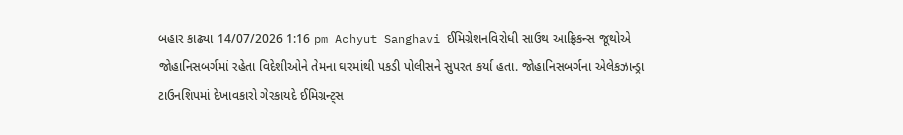બહાર કાઢ્યા 14/07/2026 1:16 pm Achyut Sanghavi ઈમિગ્રેશનવિરોધી સાઉથ આફ્રિકન્સ જૂથોએ જોહાનિસબર્ગમાં રહેતા વિદેશીઓને તેમના ઘરમાંથી પકડી પોલીસને સુપરત કર્યા હતા. જોહાનિસબર્ગના એલેકઝાન્ડ્રા ટાઉનશિપમાં દેખાવકારો ગેરકાયદે ઈમિગ્રન્ટ્સ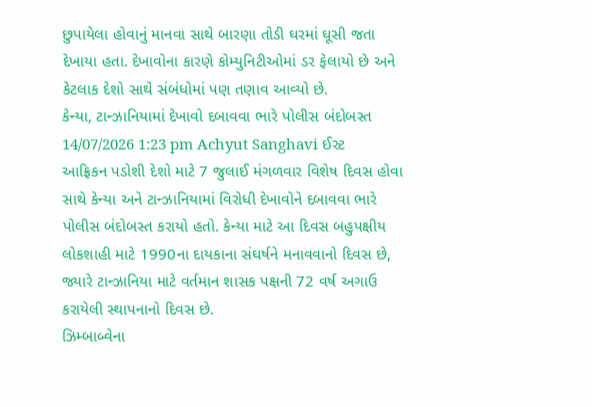છુપાયેલા હોવાનું માનવા સાથે બારણા તોડી ઘરમાં ઘૂસી જતા દેખાયા હતા. દેખાવોના કારણે કોમ્યુનિટીઓમાં ડર ફેલાયો છે અને કેટલાક દેશો સાથે સંબંધોમાં પણ તણાવ આવ્યો છે.
કેન્યા, ટાન્ઝાનિયામાં દેખાવો દબાવવા ભારે પોલીસ બંદોબસ્ત 14/07/2026 1:23 pm Achyut Sanghavi ઈસ્ટ આફ્રિકન પડોશી દેશો માટે 7 જુલાઈ મંગળવાર વિશેષ દિવસ હોવા સાથે કેન્યા અને ટાન્ઝાનિયામાં વિરોધી દેખાવોને દબાવવા ભારે પોલીસ બંદોબસ્ત કરાયો હતો. કેન્યા માટે આ દિવસ બહુપક્ષીય લોકશાહી માટે 1990ના દાયકાના સંઘર્ષને મનાવવાનો દિવસ છે, જ્યારે ટાન્ઝાનિયા માટે વર્તમાન શાસક પક્ષની 72 વર્ષ અગાઉ કરાયેલી સ્થાપનાનો દિવસ છે.
ઝિમ્બાબ્વેના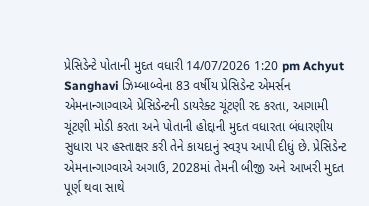પ્રેસિડેન્ટે પોતાની મુદત વધારી 14/07/2026 1:20 pm Achyut Sanghavi ઝિમ્બાબ્વેના 83 વર્ષીય પ્રેસિડેન્ટ એમર્સન એમનાન્ગાગ્વાએ પ્રેસિડેન્ટની ડાયરેક્ટ ચૂંટણી રદ કરતા, આગામી ચૂંટણી મોડી કરતા અને પોતાની હોદ્દાની મુદત વધારતા બંધારણીય સુધારા પર હસ્તાક્ષર કરી તેને કાયદાનું સ્વરૂપ આપી દીધું છે. પ્રેસિડેન્ટ એમનાન્ગાગ્વાએ અગાઉ, 2028માં તેમની બીજી અને આખરી મુદત પૂર્ણ થવા સાથે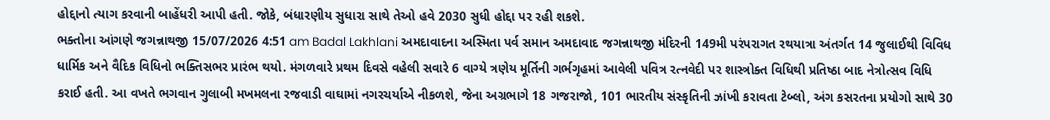હોદ્દાનો ત્યાગ કરવાની બાહેંધરી આપી હતી. જોકે, બંધારણીય સુધારા સાથે તેઓ હવે 2030 સુધી હોદ્દા પર રહી શકશે.
ભક્તોના આંગણે જગન્નાથજી 15/07/2026 4:51 am Badal Lakhlani અમદાવાદના અસ્મિતા પર્વ સમાન અમદાવાદ જગન્નાથજી મંદિરની 149મી પરંપરાગત રથયાત્રા અંતર્ગત 14 જુલાઈથી વિવિધ ધાર્મિક અને વૈદિક વિધિનો ભક્તિસભર પ્રારંભ થયો. મંગળવારે પ્રથમ દિવસે વહેલી સવારે 6 વાગ્યે ત્રણેય મૂર્તિની ગર્ભગૃહમાં આવેલી પવિત્ર રત્નવેદી પર શાસ્ત્રોક્ત વિધિથી પ્રતિષ્ઠા બાદ નેત્રોત્સવ વિધિ કરાઈ હતી. આ વખતે ભગવાન ગુલાબી મખમલના રજવાડી વાઘામાં નગરચર્યાએ નીકળશે, જેના અગ્રભાગે 18 ગજરાજો, 101 ભારતીય સંસ્કૃતિની ઝાંખી કરાવતા ટેબ્લો, અંગ કસરતના પ્રયોગો સાથે 30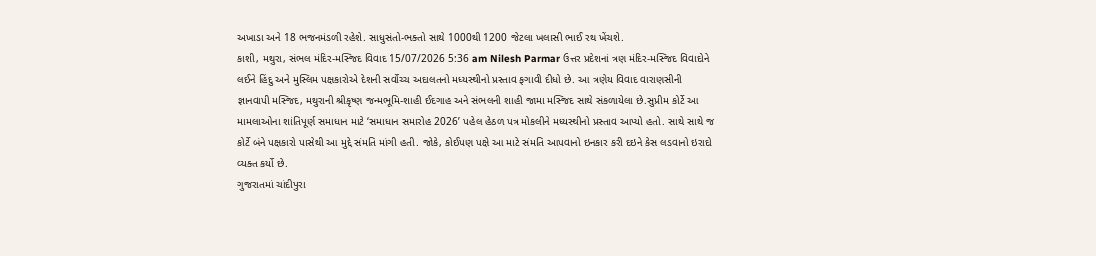અખાડા અને 18 ભજનમંડળી રહેશે. સાધુસંતો-ભક્તો સાથે 1000થી 1200 જેટલા ખલાસી ભાઈ રથ ખેંચશે.
કાશી, મથુરા, સંભલ મંદિર-મસ્જિદ વિવાદ 15/07/2026 5:36 am Nilesh Parmar ઉત્તર પ્રદેશનાં ત્રણ મંદિર-મસ્જિદ વિવાદોને લઈને હિંદુ અને મુસ્લિમ પક્ષકારોએ દેશની સર્વોચ્ચ અદાલતનો મધ્યસ્થીનો પ્રસ્તાવ ફગાવી દીધો છે. આ ત્રણેય વિવાદ વારાણસીની જ્ઞાનવાપી મસ્જિદ, મથુરાની શ્રીકૃષ્ણ જન્મભૂમિ-શાહી ઈદગાહ અને સંભલની શાહી જામા મસ્જિદ સાથે સંકળાયેલા છે.સુપ્રીમ કોર્ટે આ મામલાઓના શાંતિપૂર્ણ સમાધાન માટે ‘સમાધાન સમારોહ 2026’ પહેલ હેઠળ પત્ર મોકલીને મધ્યસ્થીનો પ્રસ્તાવ આપ્યો હતો. સાથે સાથે જ કોર્ટે બંને પક્ષકારો પાસેથી આ મુદ્દે સંમતિ માંગી હતી. જોકે, કોઈપણ પક્ષે આ માટે સંમતિ આપવાનો ઇનકાર કરી દઇને કેસ લડવાનો ઇરાદો વ્યક્ત કર્યો છે.
ગુજરાતમાં ચાંદીપુરા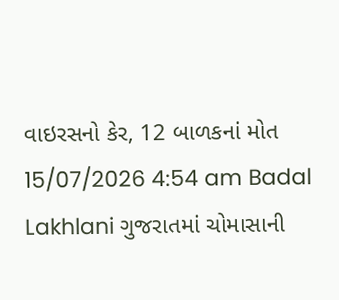વાઇરસનો કેર, 12 બાળકનાં મોત 15/07/2026 4:54 am Badal Lakhlani ગુજરાતમાં ચોમાસાની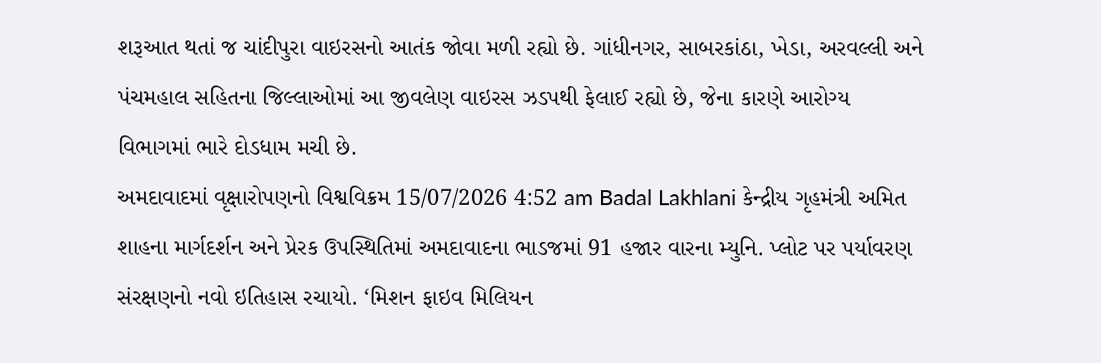શરૂઆત થતાં જ ચાંદીપુરા વાઇરસનો આતંક જોવા મળી રહ્યો છે. ગાંધીનગર, સાબરકાંઠા, ખેડા, અરવલ્લી અને પંચમહાલ સહિતના જિલ્લાઓમાં આ જીવલેણ વાઇરસ ઝડપથી ફેલાઈ રહ્યો છે, જેના કારણે આરોગ્ય વિભાગમાં ભારે દોડધામ મચી છે.
અમદાવાદમાં વૃક્ષારોપણનો વિશ્વવિક્રમ 15/07/2026 4:52 am Badal Lakhlani કેન્દ્રીય ગૃહમંત્રી અમિત શાહના માર્ગદર્શન અને પ્રેરક ઉપસ્થિતિમાં અમદાવાદના ભાડજમાં 91 હજાર વારના મ્યુનિ. પ્લોટ પર પર્યાવરણ સંરક્ષણનો નવો ઇતિહાસ રચાયો. ‘મિશન ફાઇવ મિલિયન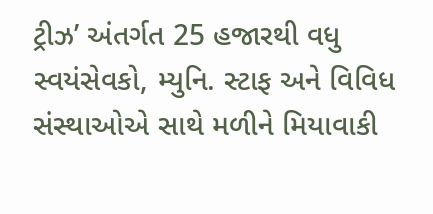ટ્રીઝ’ અંતર્ગત 25 હજારથી વધુ સ્વયંસેવકો, મ્યુનિ. સ્ટાફ અને વિવિધ સંસ્થાઓએ સાથે મળીને મિયાવાકી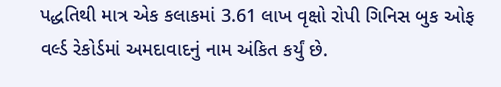પદ્ધતિથી માત્ર એક કલાકમાં 3.61 લાખ વૃક્ષો રોપી ગિનિસ બુક ઓફ વર્લ્ડ રેકોર્ડમાં અમદાવાદનું નામ અંકિત કર્યું છે.